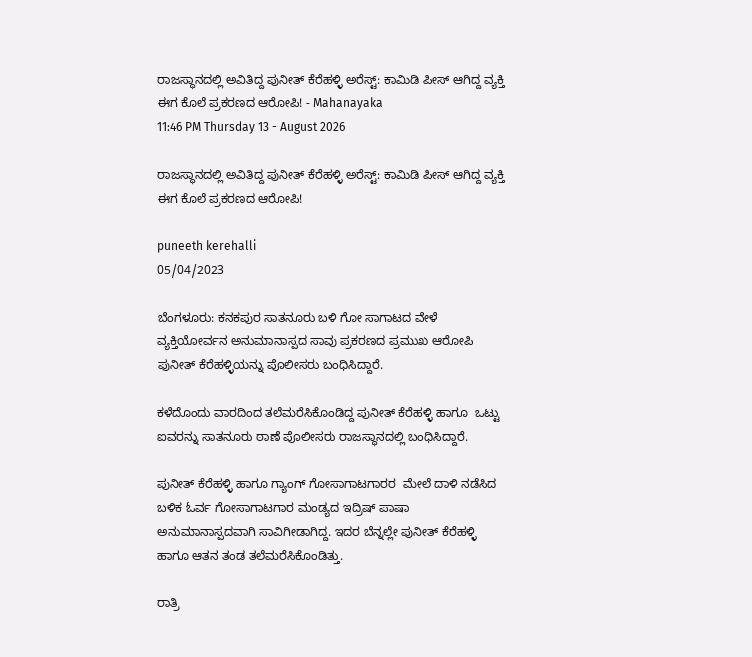ರಾಜಸ್ಥಾನದಲ್ಲಿ ಅವಿತಿದ್ದ ಪುನೀತ್ ಕೆರೆಹಳ್ಳಿ ಅರೆಸ್ಟ್: ಕಾಮಿಡಿ ಪೀಸ್ ಆಗಿದ್ದ ವ್ಯಕ್ತಿ ಈಗ ಕೊಲೆ ಪ್ರಕರಣದ ಆರೋಪಿ! - Mahanayaka
11:46 PM Thursday 13 - August 2026

ರಾಜಸ್ಥಾನದಲ್ಲಿ ಅವಿತಿದ್ದ ಪುನೀತ್ ಕೆರೆಹಳ್ಳಿ ಅರೆಸ್ಟ್: ಕಾಮಿಡಿ ಪೀಸ್ ಆಗಿದ್ದ ವ್ಯಕ್ತಿ ಈಗ ಕೊಲೆ ಪ್ರಕರಣದ ಆರೋಪಿ!

puneeth kerehalli
05/04/2023

ಬೆಂಗಳೂರು: ಕನಕಪುರ ಸಾತನೂರು ಬಳಿ ಗೋ ಸಾಗಾಟದ ವೇಳೆ ವ್ಯಕ್ತಿಯೋರ್ವನ ಅನುಮಾನಾಸ್ಪದ ಸಾವು ಪ್ರಕರಣದ ಪ್ರಮುಖ ಆರೋಪಿ ಪುನೀತ್ ಕೆರೆಹಳ್ಳಿಯನ್ನು ಪೊಲೀಸರು ಬಂಧಿಸಿದ್ದಾರೆ.

ಕಳೆದೊಂದು ವಾರದಿಂದ ತಲೆಮರೆಸಿಕೊಂಡಿದ್ದ ಪುನೀತ್ ಕೆರೆಹಳ್ಳಿ ಹಾಗೂ  ಒಟ್ಟು ಐವರನ್ನು ಸಾತನೂರು ಠಾಣೆ ಪೊಲೀಸರು ರಾಜಸ್ಥಾನದಲ್ಲಿ ಬಂಧಿಸಿದ್ದಾರೆ.

ಪುನೀತ್ ಕೆರೆಹಳ್ಳಿ ಹಾಗೂ ಗ್ಯಾಂಗ್ ಗೋಸಾಗಾಟಗಾರರ  ಮೇಲೆ ದಾಳಿ ನಡೆಸಿದ ಬಳಿಕ ಓರ್ವ ಗೋಸಾಗಾಟಗಾರ ಮಂಡ್ಯದ ಇದ್ರಿಷ್ ಪಾಷಾ ಅನುಮಾನಾಸ್ಪದವಾಗಿ ಸಾವಿಗೀಡಾಗಿದ್ದ. ಇದರ ಬೆನ್ನಲ್ಲೇ ಪುನೀತ್ ಕೆರೆಹಳ್ಳಿ ಹಾಗೂ ಆತನ ತಂಡ ತಲೆಮರೆಸಿಕೊಂಡಿತ್ತು.

ರಾತ್ರಿ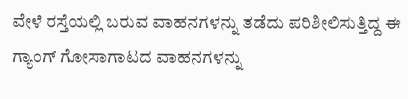ವೇಳೆ ರಸ್ತೆಯಲ್ಲಿ ಬರುವ ವಾಹನಗಳನ್ನು ತಡೆದು ಪರಿಶೀಲಿಸುತ್ತಿದ್ದ ಈ ಗ್ಯಾಂಗ್ ಗೋಸಾಗಾಟದ ವಾಹನಗಳನ್ನು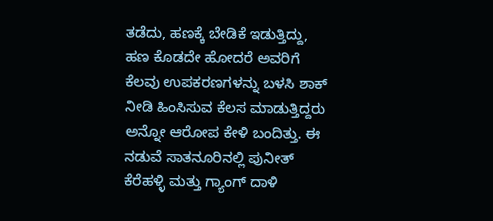ತಡೆದು, ಹಣಕ್ಕೆ ಬೇಡಿಕೆ ಇಡುತ್ತಿದ್ದು, ಹಣ ಕೊಡದೇ ಹೋದರೆ ಅವರಿಗೆ ಕೆಲವು ಉಪಕರಣಗಳನ್ನು ಬಳಸಿ ಶಾಕ್ ನೀಡಿ ಹಿಂಸಿಸುವ ಕೆಲಸ ಮಾಡುತ್ತಿದ್ದರು ಅನ್ನೋ ಆರೋಪ ಕೇಳಿ ಬಂದಿತ್ತು. ಈ ನಡುವೆ ಸಾತನೂರಿನಲ್ಲಿ ಪುನೀತ್ ಕೆರೆಹಳ್ಳಿ ಮತ್ತು ಗ್ಯಾಂಗ್ ದಾಳಿ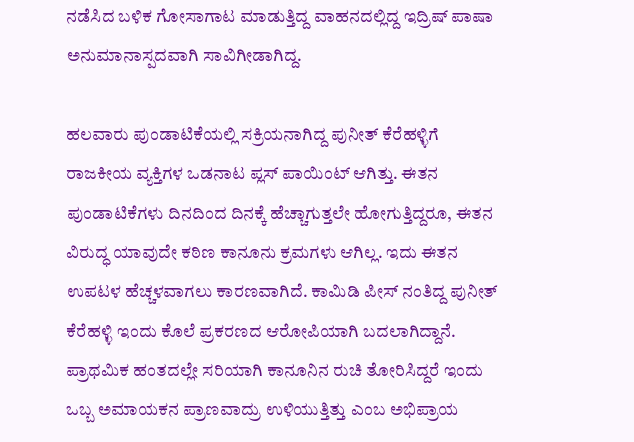ನಡೆಸಿದ ಬಳಿಕ ಗೋಸಾಗಾಟ ಮಾಡುತ್ತಿದ್ದ ವಾಹನದಲ್ಲಿದ್ದ ಇದ್ರಿಷ್ ಪಾಷಾ ಅನುಮಾನಾಸ್ಪದವಾಗಿ ಸಾವಿಗೀಡಾಗಿದ್ದ.

ಹಲವಾರು ಪುಂಡಾಟಿಕೆಯಲ್ಲಿ ಸಕ್ರಿಯನಾಗಿದ್ದ ಪುನೀತ್ ಕೆರೆಹಳ್ಳಿಗೆ ರಾಜಕೀಯ ವ್ಯಕ್ತಿಗಳ ಒಡನಾಟ ಪ್ಲಸ್ ಪಾಯಿಂಟ್ ಆಗಿತ್ತು. ಈತನ ಪುಂಡಾಟಿಕೆಗಳು ದಿನದಿಂದ ದಿನಕ್ಕೆ ಹೆಚ್ಚಾಗುತ್ತಲೇ ಹೋಗುತ್ತಿದ್ದರೂ, ಈತನ ವಿರುದ್ಧ ಯಾವುದೇ ಕಠಿಣ ಕಾನೂನು ಕ್ರಮಗಳು ಆಗಿಲ್ಲ. ಇದು ಈತನ ಉಪಟಳ ಹೆಚ್ಚಳವಾಗಲು ಕಾರಣವಾಗಿದೆ. ಕಾಮಿಡಿ ಪೀಸ್ ನಂತಿದ್ದ ಪುನೀತ್ ಕೆರೆಹಳ್ಳಿ ಇಂದು ಕೊಲೆ ಪ್ರಕರಣದ ಆರೋಪಿಯಾಗಿ ಬದಲಾಗಿದ್ದಾನೆ. ಪ್ರಾಥಮಿಕ ಹಂತದಲ್ಲೇ ಸರಿಯಾಗಿ ಕಾನೂನಿನ ರುಚಿ ತೋರಿಸಿದ್ದರೆ ಇಂದು ಒಬ್ಬ ಅಮಾಯಕನ ಪ್ರಾಣವಾದ್ರು ಉಳಿಯುತ್ತಿತ್ತು ಎಂಬ ಅಭಿಪ್ರಾಯ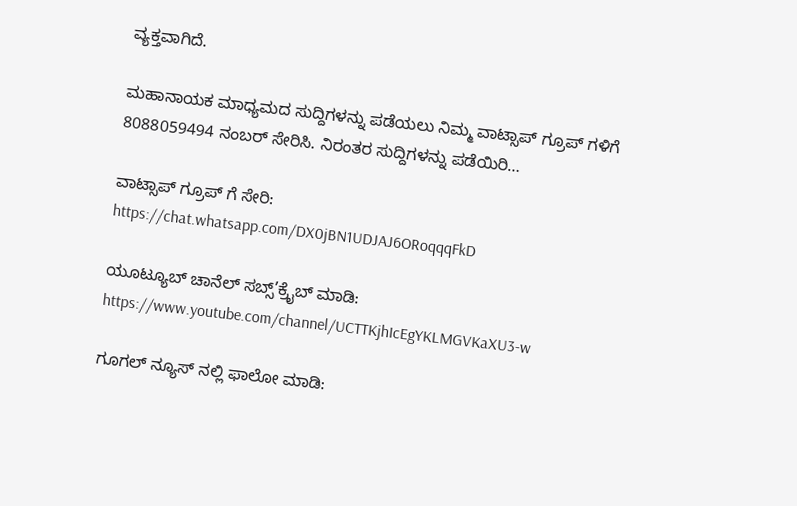ವ್ಯಕ್ತವಾಗಿದೆ.

ಮಹಾನಾಯಕ ಮಾಧ್ಯಮದ ಸುದ್ದಿಗಳನ್ನು ಪಡೆಯಲು ನಿಮ್ಮ ವಾಟ್ಸಾಪ್ ಗ್ರೂಪ್ ಗಳಿಗೆ 8088059494 ನಂಬರ್ ಸೇರಿಸಿ. ನಿರಂತರ ಸುದ್ದಿಗಳನ್ನು ಪಡೆಯಿರಿ…

ವಾಟ್ಸಾಪ್ ಗ್ರೂಪ್ ಗೆ ಸೇರಿ: https://chat.whatsapp.com/DX0jBN1UDJAJ6ORoqqqFkD

ಯೂಟ್ಯೂಬ್ ಚಾನೆಲ್ ಸಬ್ಸ್’ಕ್ರೈಬ್ ಮಾಡಿ: https://www.youtube.com/channel/UCTTKjhIcEgYKLMGVKaXU3-w

ಗೂಗಲ್ ನ್ಯೂಸ್ ನಲ್ಲಿ ಫಾಲೋ ಮಾಡಿ: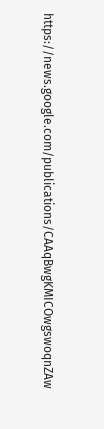https://news.google.com/publications/CAAqBwgKMICOwgswoqnZAw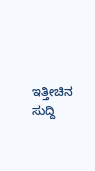ಇತ್ತೀಚಿನ ಸುದ್ದಿ